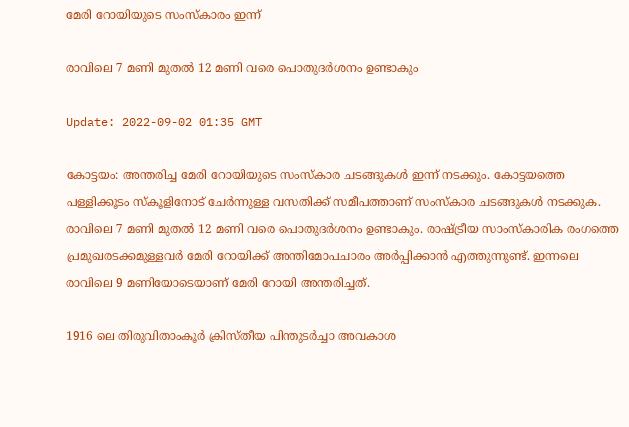മേരി റോയിയുടെ സംസ്കാരം ഇന്ന്

രാവിലെ 7 മണി മുതൽ 12 മണി വരെ പൊതുദർശനം ഉണ്ടാകും

Update: 2022-09-02 01:35 GMT

കോട്ടയം: അന്തരിച്ച മേരി റോയിയുടെ സംസ്കാര ചടങ്ങുകൾ ഇന്ന് നടക്കും. കോട്ടയത്തെ പള്ളിക്കൂടം സ്കൂളിനോട് ചേർന്നുള്ള വസതിക്ക് സമീപത്താണ് സംസ്കാര ചടങ്ങുകൾ നടക്കുക. രാവിലെ 7 മണി മുതൽ 12 മണി വരെ പൊതുദർശനം ഉണ്ടാകും. രാഷ്ട്രീയ സാംസ്കാരിക രംഗത്തെ പ്രമുഖരടക്കമുള്ളവർ മേരി റോയിക്ക് അന്തിമോപചാരം അർപ്പിക്കാൻ എത്തുന്നുണ്ട്. ഇന്നലെ രാവിലെ 9 മണിയോടെയാണ് മേരി റോയി അന്തരിച്ചത്.

1916 ലെ തിരുവിതാംകൂർ ക്രിസ്തീയ പിന്തുടർച്ചാ അവകാശ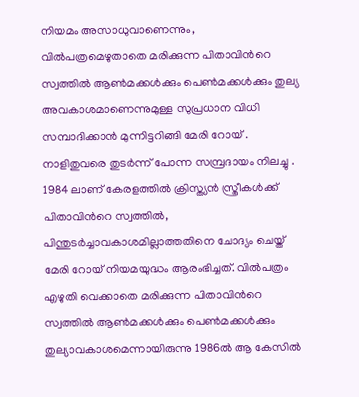നിയമം അസാധുവാണെന്നും, വിൽപത്രമെഴുതാതെ മരിക്കുന്ന പിതാവിന്‍റെ സ്വത്തിൽ ആൺമക്കൾക്കും പെൺമക്കൾക്കും തുല്യ അവകാശമാണെന്നുമുള്ള സുപ്രധാന വിധി സമ്പാദിക്കാൻ മുന്നിട്ടറിങ്ങി മേരി റോയ് . നാളിതുവരെ തുടർന്ന് പോന്ന സമ്പ്രദായം നിലച്ചു . 1984 ലാണ് കേരളത്തിൽ ക്രിസ്ത്യൻ സ്ത്രീകൾക്ക് പിതാവിന്‍റെ സ്വത്തിൽ, പിന്തുടർച്ചാവകാശമില്ലാത്തതിനെ ചോദ്യം ചെയ്ത് മേരി റോയ് നിയമയുദ്ധം ആരംഭിച്ചത്. വിൽപത്രം എഴുതി വെക്കാതെ മരിക്കുന്ന പിതാവിന്‍റെ സ്വത്തിൽ ആൺമക്കൾക്കും പെൺമക്കൾക്കും തുല്യാവകാശമെന്നായിരുന്നു 1986ൽ ആ കേസില്‍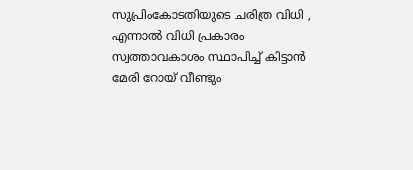സുപ്രിംകോടതിയുടെ ചരിത്ര വിധി , എന്നാൽ വിധി പ്രകാരം സ്വത്താവകാശം സ്ഥാപിച്ച് കിട്ടാൻ മേരി റോയ് വീണ്ടും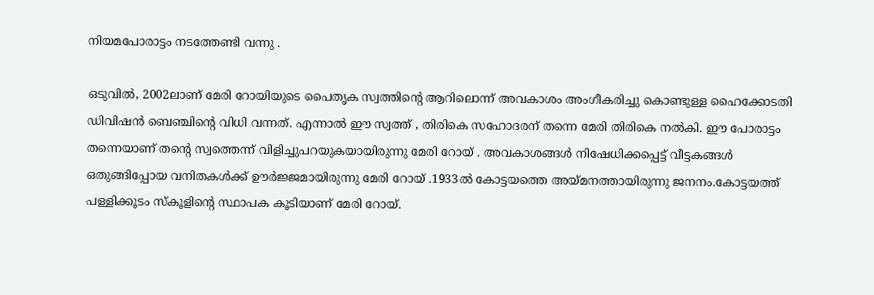നിയമപോരാട്ടം നടത്തേണ്ടി വന്നു .

ഒടുവിൽ, 2002ലാണ് മേരി റോയിയുടെ പൈതൃക സ്വത്തിന്‍റെ ആറിലൊന്ന് അവകാശം അംഗീകരിച്ചു കൊണ്ടുള്ള ഹൈക്കോടതി ഡിവിഷൻ ബെഞ്ചിന്‍റെ വിധി വന്നത്. എന്നാൽ ഈ സ്വത്ത് , തിരികെ സഹോദരന് തന്നെ മേരി തിരികെ നൽകി. ഈ പോരാട്ടം തന്നെയാണ് തന്‍റെ സ്വത്തെന്ന് വിളിച്ചുപറയുകയായിരുന്നു മേരി റോയ് . അവകാശങ്ങൾ നിഷേധിക്കപ്പെട്ട് വീട്ടകങ്ങൾ ഒതുങ്ങിപ്പോയ വനിതകൾക്ക് ഊർജ്ജമായിരുന്നു മേരി റോയ് .1933ൽ കോട്ടയത്തെ അയ്മനത്തായിരുന്നു ജനനം.കോട്ടയത്ത് പള്ളിക്കൂടം സ്കൂളിന്‍റെ സ്ഥാപക കൂടിയാണ് മേരി റോയ്.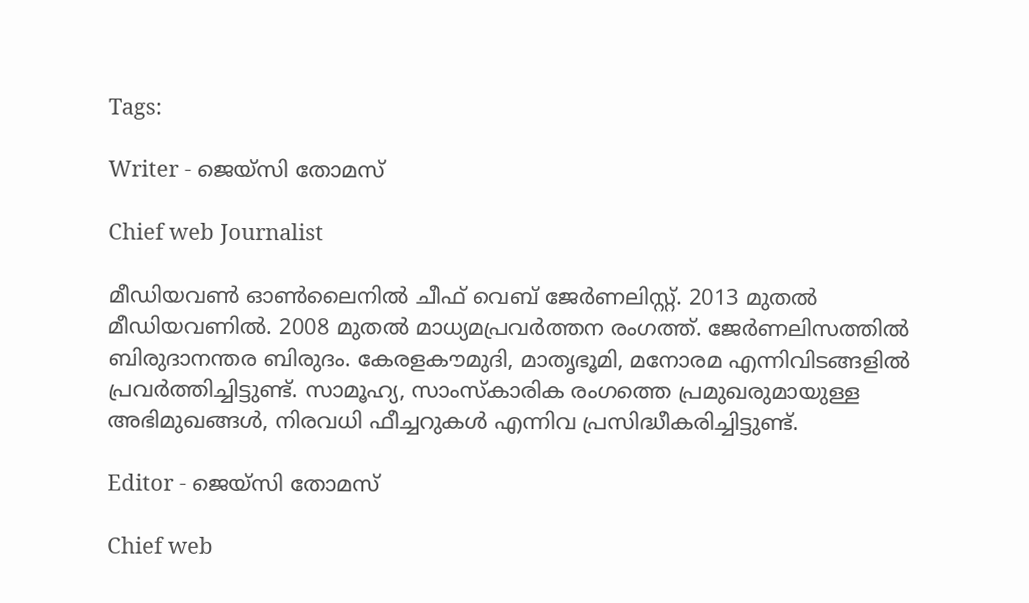Tags:

Writer - ജെയ്സി തോമസ്

Chief web Journalist

മീഡിയവൺ ഓൺലൈനിൽ ചീഫ് വെബ് ജേർണലിസ്റ്റ്. 2013 മുതൽ മീഡിയവണിൽ. 2008 മുതൽ മാധ്യമപ്രവർത്തന രംഗത്ത്. ജേർണലിസത്തിൽ ബിരുദാനന്തര ബിരുദം. കേരളകൗമുദി, മാതൃഭൂമി, മനോരമ എന്നിവിടങ്ങളിൽ പ്രവർത്തിച്ചിട്ടുണ്ട്. സാമൂഹ്യ, സാംസ്‌കാരിക രംഗത്തെ പ്രമുഖരുമായുള്ള അഭിമുഖങ്ങൾ, നിരവധി ഫീച്ചറുകൾ എന്നിവ പ്രസിദ്ധീകരിച്ചിട്ടുണ്ട്.

Editor - ജെയ്സി തോമസ്

Chief web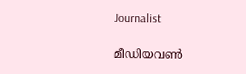Journalist

മീഡിയവൺ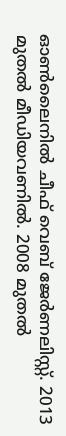ഓൺലൈനിൽ ചീഫ് വെബ് ജേർണലിസ്റ്റ്. 2013 മുതൽ മീഡിയവണിൽ. 2008 മുതൽ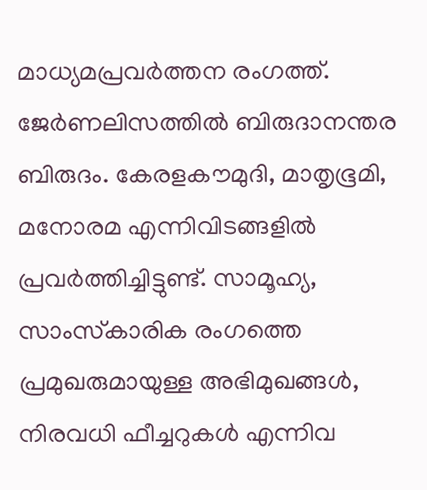മാധ്യമപ്രവർത്തന രംഗത്ത്. ജേർണലിസത്തിൽ ബിരുദാനന്തര ബിരുദം. കേരളകൗമുദി, മാതൃഭൂമി, മനോരമ എന്നിവിടങ്ങളിൽ പ്രവർത്തിച്ചിട്ടുണ്ട്. സാമൂഹ്യ, സാംസ്‌കാരിക രംഗത്തെ പ്രമുഖരുമായുള്ള അഭിമുഖങ്ങൾ, നിരവധി ഫീച്ചറുകൾ എന്നിവ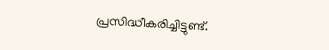പ്രസിദ്ധീകരിച്ചിട്ടുണ്ട്.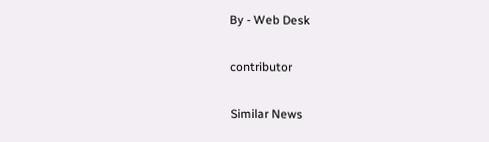By - Web Desk

contributor

Similar News